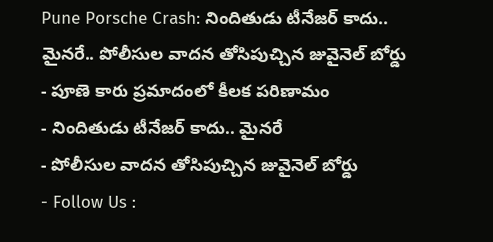Pune Porsche Crash: నిందితుడు టీనేజర్ కాదు.. మైనరే.. పోలీసుల వాదన తోసిపుచ్చిన జువైనెల్ బోర్డు
- పూణె కారు ప్రమాదంలో కీలక పరిణామం
- నిందితుడు టీనేజర్ కాదు.. మైనరే
- పోలీసుల వాదన తోసిపుచ్చిన జువైనెల్ బోర్డు
- Follow Us :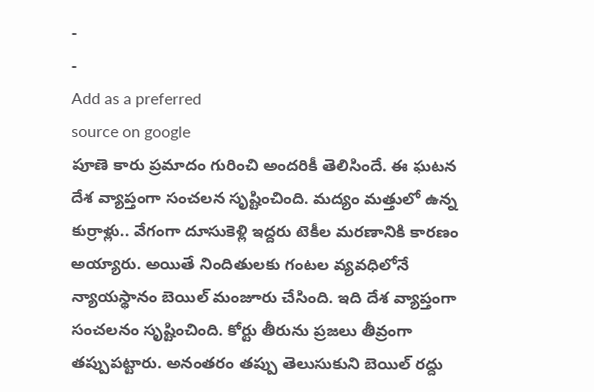-
-
Add as a preferred
source on google
పూణె కారు ప్రమాదం గురించి అందరికీ తెలిసిందే. ఈ ఘటన దేశ వ్యాప్తంగా సంచలన సృష్టించింది. మద్యం మత్తులో ఉన్న కుర్రాళ్లు.. వేగంగా దూసుకెళ్లి ఇద్దరు టెకీల మరణానికి కారణం అయ్యారు. అయితే నిందితులకు గంటల వ్యవధిలోనే న్యాయస్థానం బెయిల్ మంజూరు చేసింది. ఇది దేశ వ్యాప్తంగా సంచలనం సృష్టించింది. కోర్టు తీరును ప్రజలు తీవ్రంగా తప్పుపట్టారు. అనంతరం తప్పు తెలుసుకుని బెయిల్ రద్దు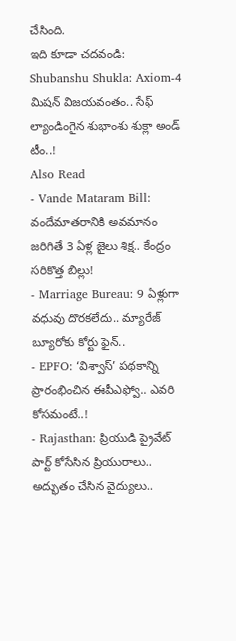చేసింది.
ఇది కూడా చదవండి: Shubanshu Shukla: Axiom-4 మిషన్ విజయవంతం.. సేఫ్ ల్యాండింగైన శుభాంశు శుక్లా అండ్ టీం..!
Also Read
- Vande Mataram Bill: వందేమాతరానికి అవమానం జరిగితే 3 ఏళ్ల జైలు శిక్ష.. కేంద్రం సరికొత్త బిల్లు!
- Marriage Bureau: 9 ఏళ్లుగా వధువు దొరకలేదు.. మ్యారేజ్ బ్యూరోకు కోర్టు ఫైన్..
- EPFO: ‘విశ్వాస్’ పథకాన్ని ప్రారంభించిన ఈపీఎఫ్వో.. ఎవరి కోసమంటే..!
- Rajasthan: ప్రియుడి ప్రైవేట్ పార్ట్ కోసేసిన ప్రియురాలు.. అద్భుతం చేసిన వైద్యులు..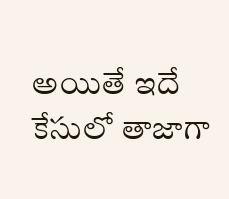అయితే ఇదే కేసులో తాజాగా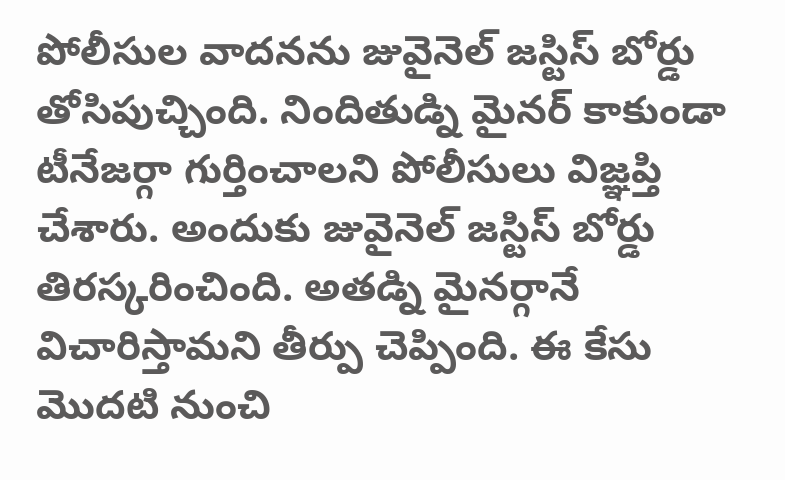పోలీసుల వాదనను జువైనెల్ జస్టిస్ బోర్డు తోసిపుచ్చింది. నిందితుడ్ని మైనర్ కాకుండా టీనేజర్గా గుర్తించాలని పోలీసులు విజ్ఞప్తి చేశారు. అందుకు జువైనెల్ జస్టిస్ బోర్డు తిరస్కరించింది. అతడ్ని మైనర్గానే విచారిస్తామని తీర్పు చెప్పింది. ఈ కేసు మొదటి నుంచి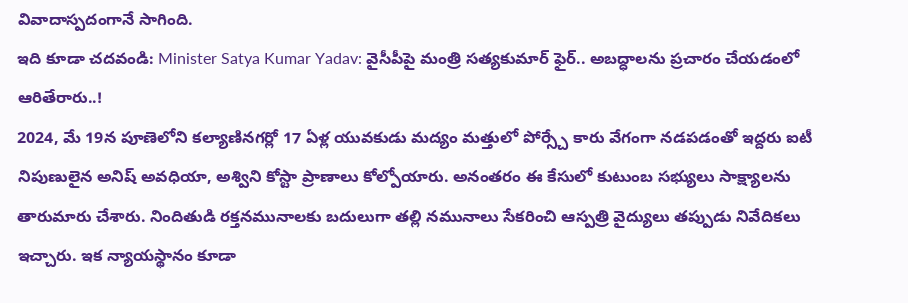వివాదాస్పదంగానే సాగింది.
ఇది కూడా చదవండి: Minister Satya Kumar Yadav: వైసీపీపై మంత్రి సత్యకుమార్ ఫైర్.. అబద్ధాలను ప్రచారం చేయడంలో ఆరితేరారు..!
2024, మే 19న పూణెలోని కల్యాణినగర్లో 17 ఏళ్ల యువకుడు మద్యం మత్తులో పోర్స్చే కారు వేగంగా నడపడంతో ఇద్దరు ఐటీ నిపుణులైన అనిష్ అవధియా, అశ్విని కోస్టా ప్రాణాలు కోల్పోయారు. అనంతరం ఈ కేసులో కుటుంబ సభ్యులు సాక్ష్యాలను తారుమారు చేశారు. నిందితుడి రక్తనమునాలకు బదులుగా తల్లి నమునాలు సేకరించి ఆస్పత్రి వైద్యులు తప్పుడు నివేదికలు ఇచ్చారు. ఇక న్యాయస్థానం కూడా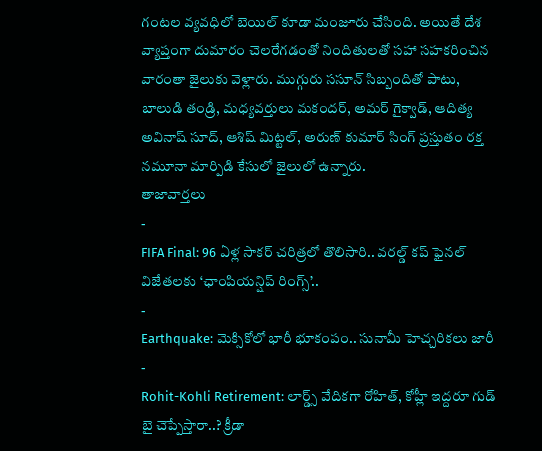గంటల వ్యవధిలో బెయిల్ కూడా మంజూరు చేసింది. అయితే దేశ వ్యాప్తంగా దుమారం చెలరేగడంతో నిందితులతో సహా సహకరించిన వారంతా జైలుకు వెళ్లారు. ముగ్గురు ససూన్ సిబ్బందితో పాటు, బాలుడి తండ్రి, మధ్యవర్తులు మకందర్, అమర్ గైక్వాడ్, ఆదిత్య అవినాష్ సూద్, ఆశిష్ మిట్టల్, అరుణ్ కుమార్ సింగ్ ప్రస్తుతం రక్త నమూనా మార్పిడి కేసులో జైలులో ఉన్నారు.
తాజావార్తలు
-
FIFA Final: 96 ఏళ్ల సాకర్ చరిత్రలో తొలిసారి.. వరల్డ్ కప్ ఫైనల్ విజేతలకు ‘ఛాంపియన్షిప్ రింగ్స్’..
-
Earthquake: మెక్సికోలో భారీ భూకంపం.. సునామీ హెచ్చరికలు జారీ
-
Rohit-Kohli Retirement: లార్డ్స్ వేదికగా రోహిత్, కోహ్లీ ఇద్దరూ గుడ్ బై చెప్పేస్తారా..? క్రీడా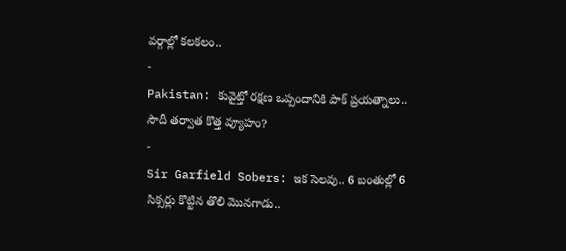వర్గాల్లో కలకలం..
-
Pakistan: కువైట్తో రక్షణ ఒప్పందానికి పాక్ ప్రయత్నాలు.. సౌదీ తర్వాత కొత్త వ్యూహం?
-
Sir Garfield Sobers: ఇక సెలవు.. 6 బంతుల్లో 6 సిక్సర్లు కొట్టిన తొలి మొనగాడు..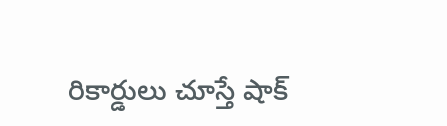రికార్డులు చూస్తే షాక్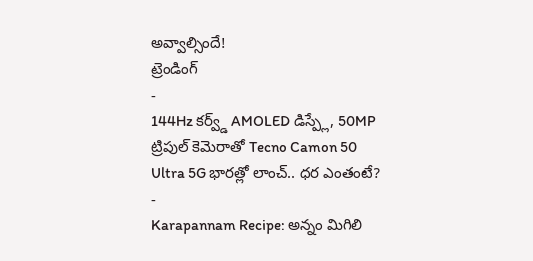అవ్వాల్సిందే!
ట్రెండింగ్
-
144Hz కర్వ్డ్ AMOLED డిస్ప్లే, 50MP ట్రిపుల్ కెమెరాతో Tecno Camon 50 Ultra 5G భారత్లో లాంచ్.. ధర ఎంతంటే?
-
Karapannam Recipe: అన్నం మిగిలి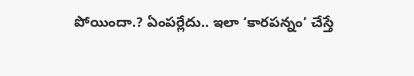పోయిందా.? ఏంపర్లేదు.. ఇలా ‘కారపన్నం’ చేస్తే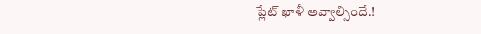ప్లేట్ ఖాళీ అవ్వాల్సిందే.!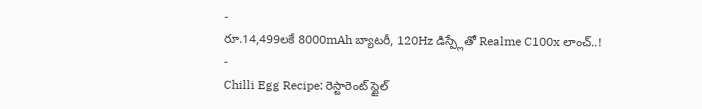-
రూ.14,499లకే 8000mAh బ్యాటరీ, 120Hz డిస్ప్లేతో Realme C100x లాంచ్..!
-
Chilli Egg Recipe: రెస్టారెంట్ స్టైల్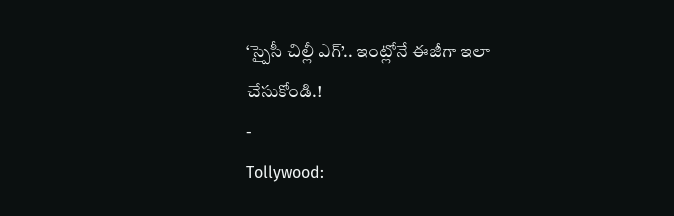‘స్పైసీ చిల్లీ ఎగ్’.. ఇంట్లోనే ఈజీగా ఇలా చేసుకోండి.!
-
Tollywood: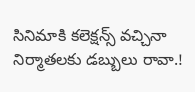సినిమాకి కలెక్షన్స్ వచ్చినా నిర్మాతలకు డబ్బులు రావా.!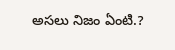అసలు నిజం ఏంటి.?